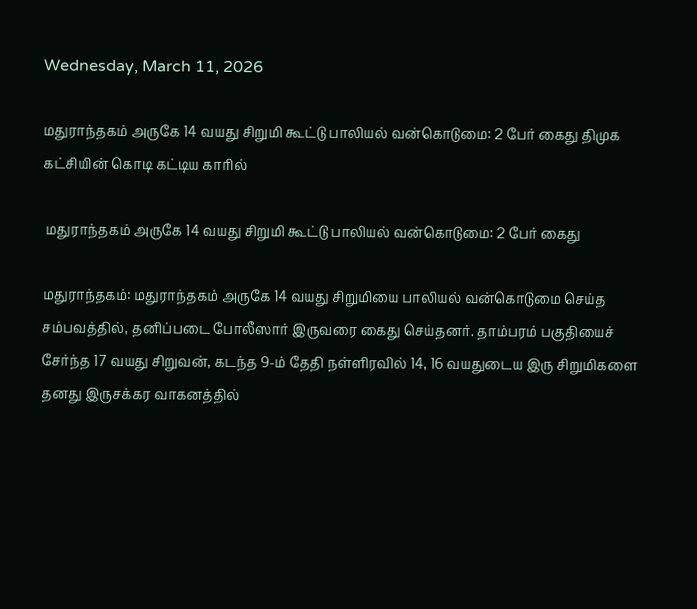Wednesday, March 11, 2026

மதுராந்தகம் அருகே 14 வயது சிறுமி கூட்டு பாலியல் வன்கொடுமை: 2 பேர் கைது திமுக கட்சியின் கொடி கட்டிய காரில்

 மதுராந்தகம் அருகே 14 வயது சிறுமி கூட்டு பாலியல் வன்கொடுமை: 2 பேர் கைது

மதுராந்தகம்: மதுராந்தகம் அருகே 14 வயது சிறுமியை பாலியல் வன்கொடுமை செய்த சம்பவத்தில், தனிப்படை போலீஸார் இருவரை கைது செய்தனர். தாம்பரம் பகுதியைச் சேர்ந்த 17 வயது சிறுவன், கடந்த 9-ம் தேதி நள்ளிரவில் 14, 16 வயதுடைய இரு சிறுமிகளை தனது இருசக்கர வாகனத்தில்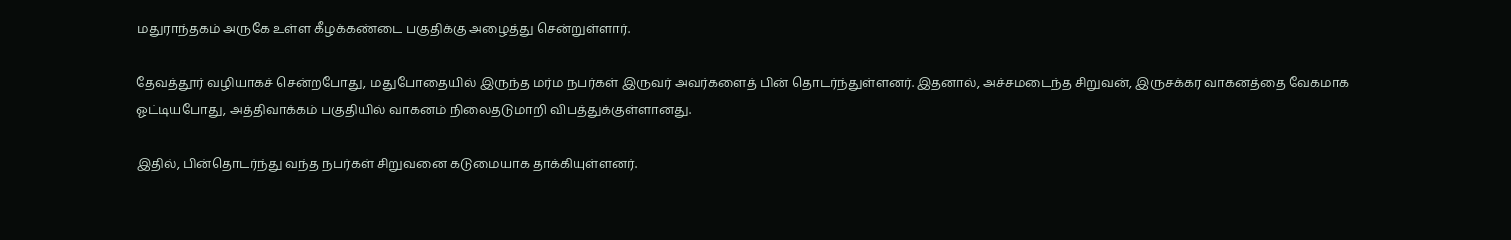மதுராந்தகம் அருகே உள்ள கீழக்கண்டை பகுதிக்கு அழைத்து சென்றுள்ளார்.

தேவத்தூர் வழியாகச் சென்றபோது, மதுபோதையில் இருந்த மர்ம நபர்கள் இருவர் அவர்களைத் பின் தொடர்ந்துள்ளனர். இதனால், அச்சமடைந்த சிறுவன், இருசக்கர வாகனத்தை வேகமாக ஓட்டியபோது, அத்திவாக்கம் பகுதியில் வாகனம் நிலைதடுமாறி விபத்துக்குள்ளானது.

இதில், பின்தொடர்ந்து வந்த நபர்கள் சிறுவனை கடுமையாக தாக்கியுள்ளனர்.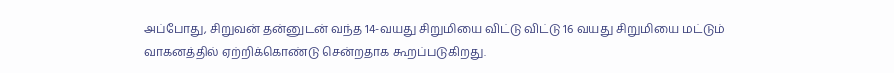அப்போது, சிறுவன் தன்னுடன் வந்த 14-வயது சிறுமியை விட்டு விட்டு 16 வயது சிறுமியை மட்டும் வாகனத்தில் ஏற்றிக்கொண்டு சென்றதாக கூறப்படுகிறது.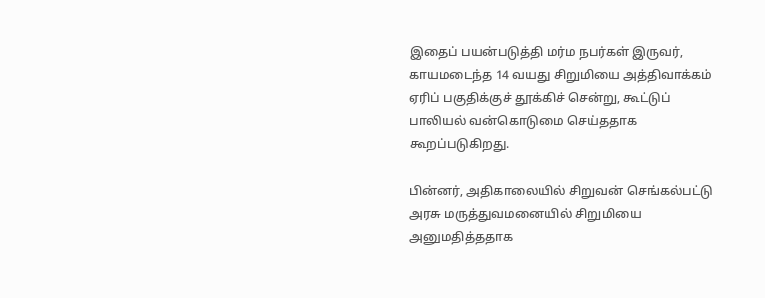இதைப் பயன்படுத்தி மர்ம நபர்கள் இருவர், காயமடைந்த 14 வயது சிறுமியை அத்திவாக்கம் ஏரிப் பகுதிக்குச் தூக்கிச் சென்று, கூட்டுப் பாலியல் வன்கொடுமை செய்ததாக கூறப்படுகிறது.

பின்னர், அதிகாலையில் சிறுவன் செங்கல்பட்டு அரசு மருத்துவமனையில் சிறுமியை அனுமதித்ததாக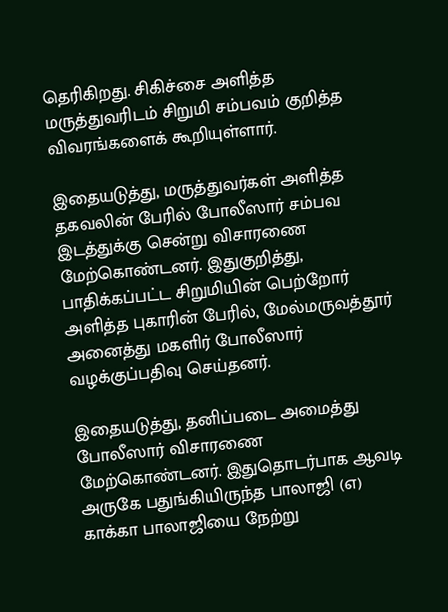தெரிகிறது. சிகிச்சை அளித்த மருத்துவரிடம் சிறுமி சம்பவம் குறித்த விவரங்களைக் கூறியுள்ளார்.

இதையடுத்து, மருத்துவர்கள் அளித்த தகவலின் பேரில் போலீஸார் சம்பவ இடத்துக்கு சென்று விசாரணை மேற்கொண்டனர். இதுகுறித்து, பாதிக்கப்பட்ட சிறுமியின் பெற்றோர் அளித்த புகாரின் பேரில், மேல்மருவத்தூர் அனைத்து மகளிர் போலீஸார் வழக்குப்பதிவு செய்தனர்.

இதையடுத்து, தனிப்படை அமைத்து போலீஸார் விசாரணை மேற்கொண்டனர். இதுதொடர்பாக ஆவடி அருகே பதுங்கியிருந்த பாலாஜி (எ) காக்கா பாலாஜியை நேற்று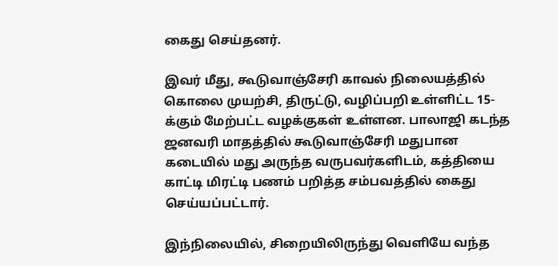கைது செய்தனர்.

இவர் மீது, கூடுவாஞ்சேரி காவல் நிலையத்தில் கொலை முயற்சி, திருட்டு, வழிப்பறி உள்ளிட்ட 15-க்கும் மேற்பட்ட வழக்குகள் உள்ளன. பாலாஜி கடந்த ஜனவரி மாதத்தில் கூடுவாஞ்சேரி மதுபான கடையில் மது அருந்த வருபவர்களிடம், கத்தியை காட்டி மிரட்டி பணம் பறித்த சம்பவத்தில் கைது செய்யப்பட்டார்.

இந்நிலையில், சிறையிலிருந்து வெளியே வந்த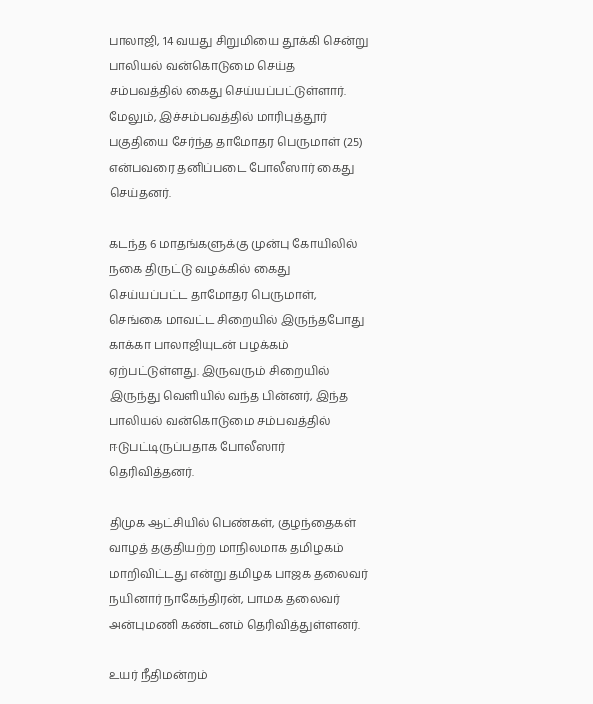பாலாஜி, 14 வயது சிறுமியை தூக்கி சென்று பாலியல் வன்கொடுமை செய்த சம்பவத்தில் கைது செய்யப்பட்டுள்ளார். மேலும், இச்சம்பவத்தில் மாரிபுத்தூர் பகுதியை சேர்ந்த தாமோதர பெருமாள் (25) என்பவரை தனிப்படை போலீஸார் கைது செய்தனர்.

கடந்த 6 மாதங்களுக்கு முன்பு கோயிலில் நகை திருட்டு வழக்கில் கைது செய்யப்பட்ட தாமோதர பெருமாள், செங்கை மாவட்ட சிறையில் இருந்தபோது காக்கா பாலாஜியுடன் பழக்கம் ஏற்பட்டுள்ளது. இருவரும் சிறையில் இருந்து வெளியில் வந்த பின்னர், இந்த பாலியல் வன்கொடுமை சம்பவத்தில் ஈடுபட்டிருப்பதாக போலீஸார் தெரிவித்தனர்.

திமுக ஆட்சியில் பெண்கள், குழந்தைகள் வாழத் தகுதியற்ற மாநிலமாக தமிழகம் மாறிவிட்டது என்று தமிழக பாஜக தலைவர் நயினார் நாகேந்திரன், பாமக தலைவர் அன்புமணி கண்டனம் தெரிவித்துள்ளனர்.

உயர் நீதிமன்றம்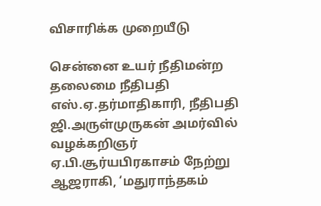விசாரிக்க முறையீடு

சென்னை உயர் நீதிமன்ற தலைமை நீதிபதி எஸ்.ஏ.தர்மாதிகாரி, நீதிபதி ஜி.அருள்முருகன் அமர்வில் வழக்கறிஞர் ஏ.பி.சூர்யபிரகாசம் நேற்று ஆஜராகி, ‘மதுராந்தகம்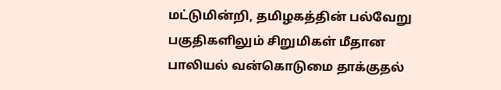மட்டுமின்றி, தமிழகத்தின் பல்வேறு பகுதிகளிலும் சிறுமிகள் மீதான பாலியல் வன்கொடுமை தாக்குதல்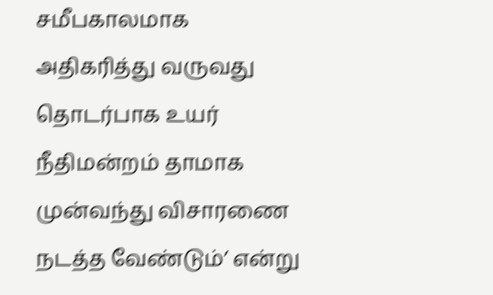சமீபகாலமாக அதிகரித்து வருவது தொடர்பாக உயர் நீதிமன்றம் தாமாக முன்வந்து விசாரணை நடத்த வேண்டும்’ என்று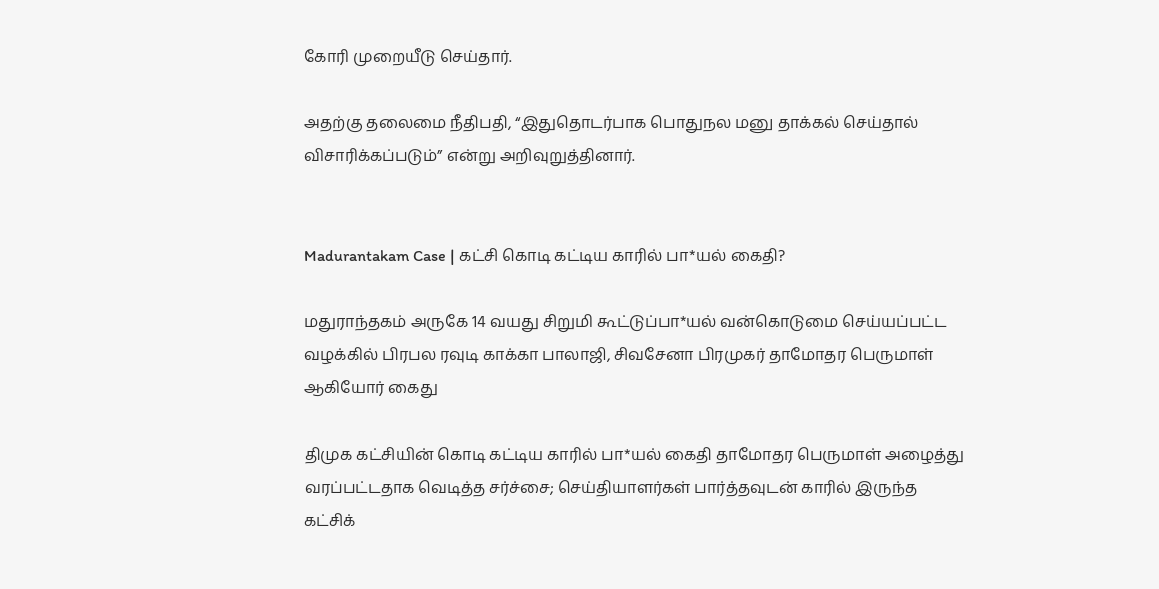கோரி முறையீடு செய்தார்.

அதற்கு தலைமை நீதிபதி, “இதுதொடர்பாக பொதுநல மனு தாக்கல் செய்தால் விசாரிக்கப்படும்” என்று அறிவுறுத்தினார்.


Madurantakam Case | கட்சி கொடி கட்டிய காரில் பா*யல் கைதி?

மதுராந்தகம் அருகே 14 வயது சிறுமி கூட்டுப்பா*யல் வன்கொடுமை செய்யப்பட்ட வழக்கில் பிரபல ரவுடி காக்கா பாலாஜி, சிவசேனா பிரமுகர் தாமோதர பெருமாள் ஆகியோர் கைது

திமுக கட்சியின் கொடி கட்டிய காரில் பா*யல் கைதி தாமோதர பெருமாள் அழைத்து வரப்பட்டதாக வெடித்த சர்ச்சை; செய்தியாளர்கள் பார்த்தவுடன் காரில் இருந்த கட்சிக்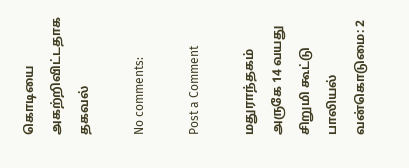கொடியை அகற்றிவிட்டதாக தகவல்

No comments:

Post a Comment

மதுராந்தகம் அருகே 14 வயது சிறுமி கூட்டு பாலியல் வன்கொடுமை: 2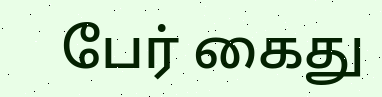பேர் கைது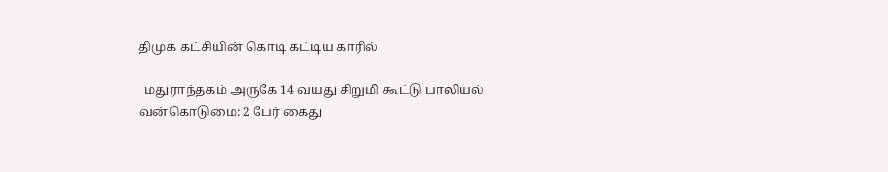திமுக கட்சியின் கொடி கட்டிய காரில்

  மதுராந்தகம் அருகே 14 வயது சிறுமி கூட்டு பாலியல் வன்கொடுமை: 2 பேர் கைது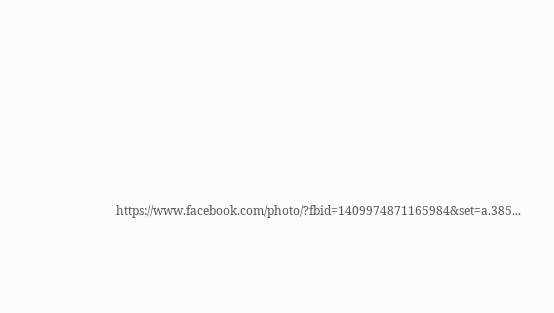https://www.facebook.com/photo/?fbid=1409974871165984&set=a.385...